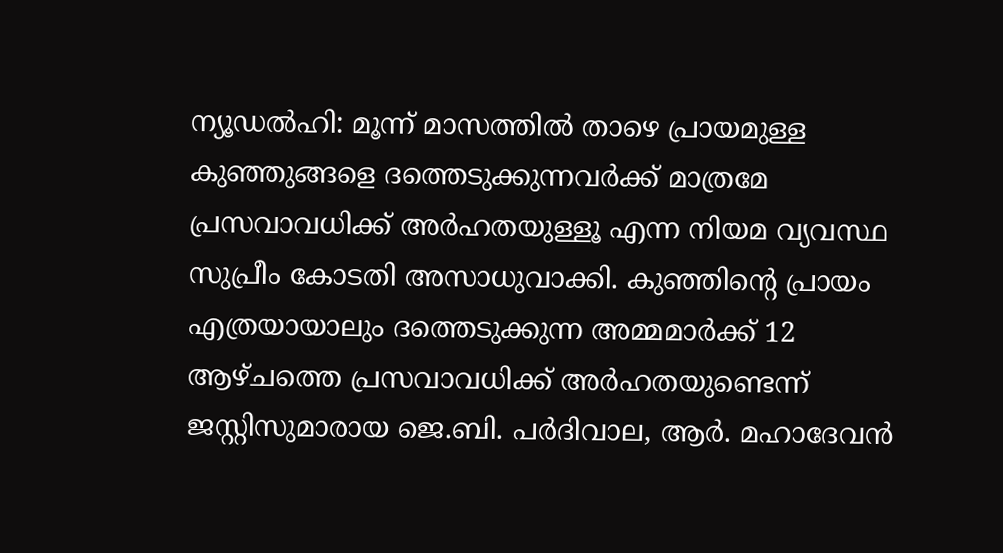ന്യൂഡൽഹി: മൂന്ന് മാസത്തിൽ താഴെ പ്രായമുള്ള കുഞ്ഞുങ്ങളെ ദത്തെടുക്കുന്നവർക്ക് മാത്രമേ പ്രസവാവധിക്ക് അർഹതയുള്ളൂ എന്ന നിയമ വ്യവസ്ഥ സുപ്രീം കോടതി അസാധുവാക്കി. കുഞ്ഞിന്റെ പ്രായം എത്രയായാലും ദത്തെടുക്കുന്ന അമ്മമാർക്ക് 12 ആഴ്ചത്തെ പ്രസവാവധിക്ക് അർഹതയുണ്ടെന്ന് ജസ്റ്റിസുമാരായ ജെ.ബി. പർദിവാല, ആർ. മഹാദേവൻ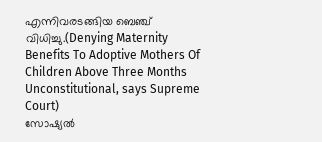എന്നിവരടങ്ങിയ ബെഞ്ച് വിധിച്ചു.(Denying Maternity Benefits To Adoptive Mothers Of Children Above Three Months Unconstitutional, says Supreme Court)
സോഷ്യൽ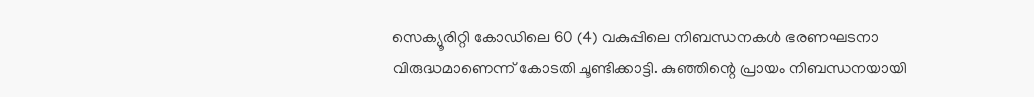സെക്യൂരിറ്റി കോഡിലെ 60 (4) വകുപ്പിലെ നിബന്ധനകൾ ഭരണഘടനാ വിരുദ്ധമാണെന്ന് കോടതി ചൂണ്ടിക്കാട്ടി. കുഞ്ഞിന്റെ പ്രായം നിബന്ധനയായി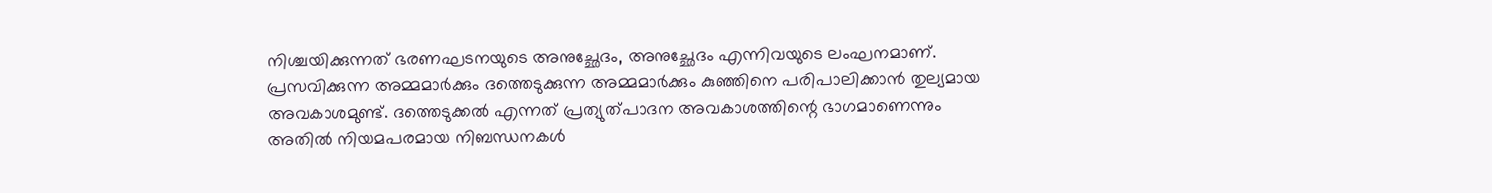നിശ്ചയിക്കുന്നത് ഭരണഘടനയുടെ അനുച്ഛേദം, അനുച്ഛേദം എന്നിവയുടെ ലംഘനമാണ്. പ്രസവിക്കുന്ന അമ്മമാർക്കും ദത്തെടുക്കുന്ന അമ്മമാർക്കും കുഞ്ഞിനെ പരിപാലിക്കാൻ തുല്യമായ അവകാശമുണ്ട്. ദത്തെടുക്കൽ എന്നത് പ്രത്യുത്പാദന അവകാശത്തിന്റെ ഭാഗമാണെന്നും അതിൽ നിയമപരമായ നിബന്ധനകൾ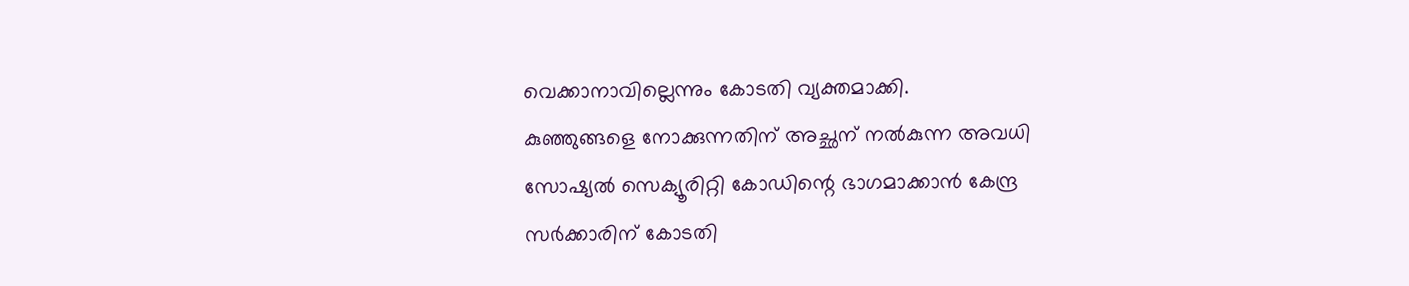വെക്കാനാവില്ലെന്നും കോടതി വ്യക്തമാക്കി.
കുഞ്ഞുങ്ങളെ നോക്കുന്നതിന് അച്ഛന് നൽകുന്ന അവധി സോഷ്യൽ സെക്യൂരിറ്റി കോഡിന്റെ ഭാഗമാക്കാൻ കേന്ദ്ര സർക്കാരിന് കോടതി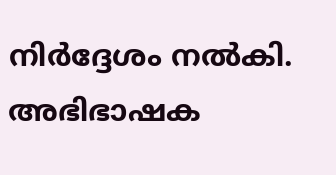നിർദ്ദേശം നൽകി. അഭിഭാഷക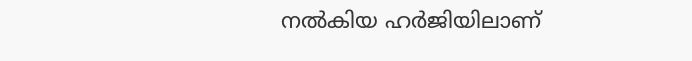നൽകിയ ഹർജിയിലാണ്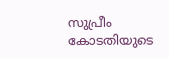സുപ്രീം കോടതിയുടെ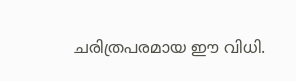ചരിത്രപരമായ ഈ വിധി.